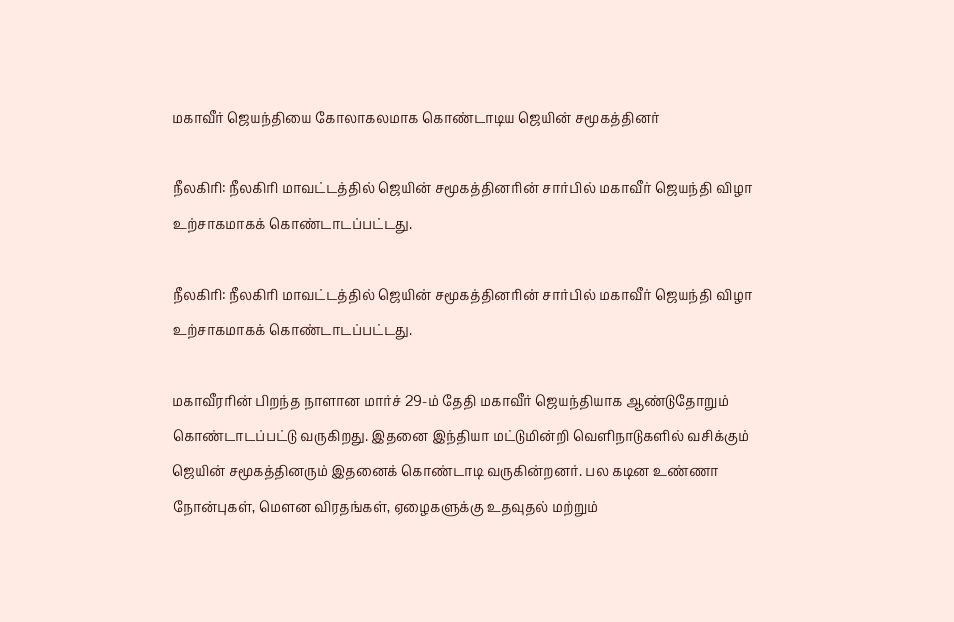மகாவீர் ஜெயந்தியை கோலாகலமாக கொண்டாடிய ஜெயின் சமூகத்தினர்

நீலகிரி: நீலகிரி மாவட்டத்தில் ஜெயின் சமூகத்தினரின் சார்பில் மகாவீர் ஜெயந்தி விழா உற்சாகமாகக் கொண்டாடப்பட்டது.

நீலகிரி: நீலகிரி மாவட்டத்தில் ஜெயின் சமூகத்தினரின் சார்பில் மகாவீர் ஜெயந்தி விழா உற்சாகமாகக் கொண்டாடப்பட்டது.

மகாவீரரின் பிறந்த நாளான மார்ச் 29-ம் தேதி மகாவீர் ஜெயந்தியாக ஆண்டுதோறும் கொண்டாடப்பட்டு வருகிறது. இதனை இந்தியா மட்டுமின்றி வெளிநாடுகளில் வசிக்கும் ஜெயின் சமூகத்தினரும் இதனைக் கொண்டாடி வருகின்றனர். பல கடின உண்ணா நோன்புகள், மெளன விரதங்கள், ஏழைகளுக்கு உதவுதல் மற்றும்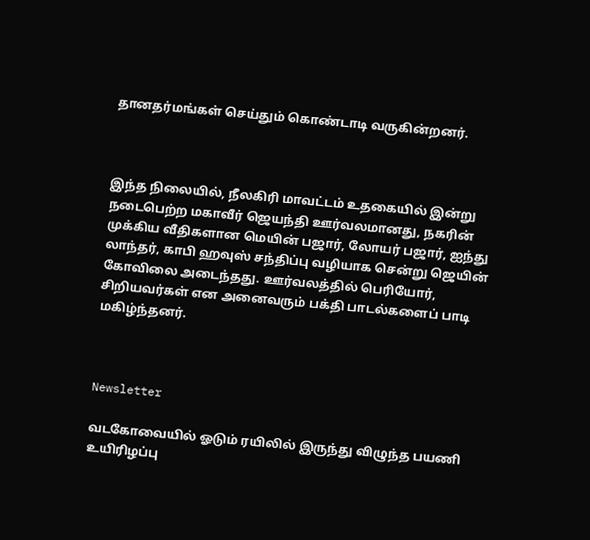தானதர்மங்கள் செய்தும் கொண்டாடி வருகின்றனர்.



இந்த நிலையில், நீலகிரி மாவட்டம் உதகையில் இன்று நடைபெற்ற மகாவீர் ஜெயந்தி ஊர்வலமானது, நகரின் முக்கிய வீதிகளான மெயின் பஜார், லோயர் பஜார், ஐந்து லாந்தர், காபி ஹவுஸ் சந்திப்பு வழியாக சென்று ஜெயின் கோவிலை அடைந்தது. ஊர்வலத்தில் பெரியோர், சிறியவர்கள் என அனைவரும் பக்தி பாடல்களைப் பாடி மகிழ்ந்தனர்.



Newsletter

வடகோவையில் ஓடும் ரயிலில் இருந்து விழுந்த பயணி உயிரிழப்பு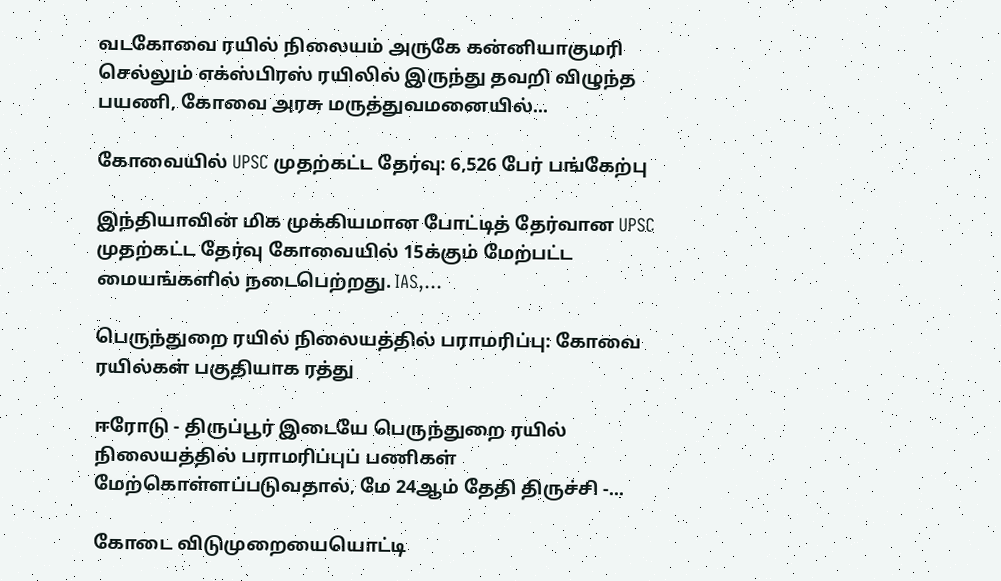வடகோவை ரயில் நிலையம் அருகே கன்னியாகுமரி செல்லும் எக்ஸ்பிரஸ் ரயிலில் இருந்து தவறி விழுந்த பயணி, கோவை அரசு மருத்துவமனையில்...

கோவையில் UPSC முதற்கட்ட தேர்வு: 6,526 பேர் பங்கேற்பு

இந்தியாவின் மிக முக்கியமான போட்டித் தேர்வான UPSC முதற்கட்ட தேர்வு கோவையில் 15க்கும் மேற்பட்ட மையங்களில் நடைபெற்றது. IAS,...

பெருந்துறை ரயில் நிலையத்தில் பராமரிப்பு: கோவை ரயில்கள் பகுதியாக ரத்து

ஈரோடு - திருப்பூர் இடையே பெருந்துறை ரயில் நிலையத்தில் பராமரிப்புப் பணிகள் மேற்கொள்ளப்படுவதால், மே 24ஆம் தேதி திருச்சி -...

கோடை விடுமுறையையொட்டி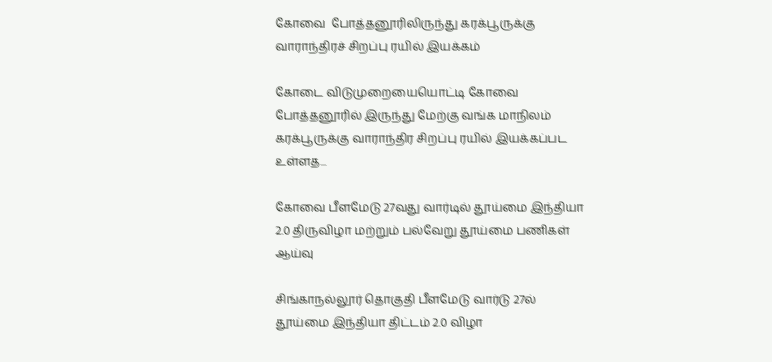கோவை  போத்தனூரிலிருந்து கரக்பூருக்கு வாராந்திரச் சிறப்பு ரயில் இயக்கம்

கோடை விடுமுறையையொட்டி கோவை  போத்தனூரில் இருந்து மேற்கு வங்க மாநிலம் கரக்பூருக்கு வாராந்திர சிறப்பு ரயில் இயக்கப்பட உள்ளத...

கோவை பீளமேடு 27வது வார்டில் தூய்மை இந்தியா 2.0 திருவிழா மற்றும் பல்வேறு தூய்மை பணிகள் ஆய்வு

சிங்காநல்லூர் தொகுதி பீளமேடு வார்டு 27ல் தூய்மை இந்தியா திட்டம் 2.0 விழா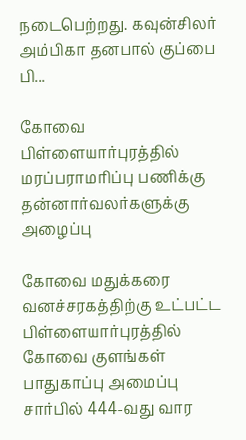நடைபெற்றது. கவுன்சிலர் அம்பிகா தனபால் குப்பை பி...

கோவை பிள்ளையார்புரத்தில் மரப்பராமரிப்பு பணிக்கு  தன்னார்வலர்களுக்கு அழைப்பு

கோவை மதுக்கரை வனச்சரகத்திற்கு உட்பட்ட பிள்ளையார்புரத்தில் கோவை குளங்கள் பாதுகாப்பு அமைப்பு சார்பில் 444-வது வார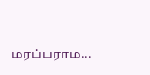மரப்பராம...